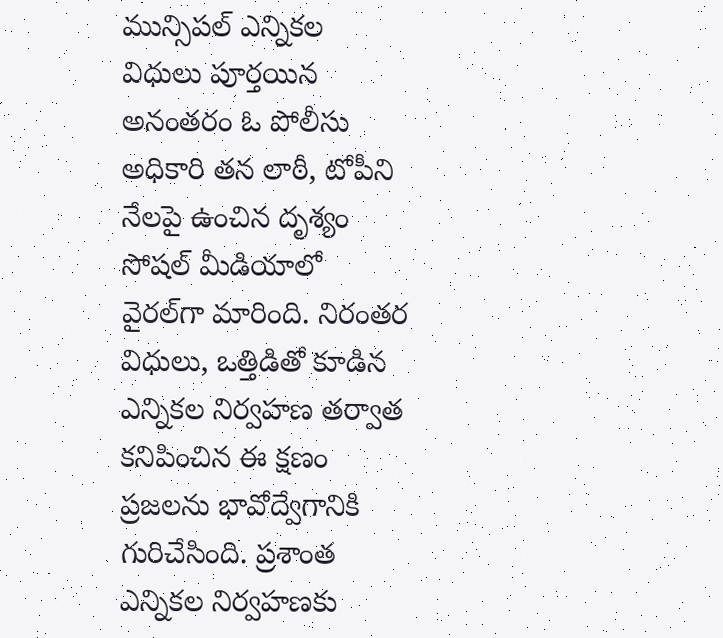మున్సిపల్ ఎన్నికల విధులు పూర్తయిన అనంతరం ఓ పోలీసు అధికారి తన లాఠీ, టోపీని నేలపై ఉంచిన దృశ్యం సోషల్ మీడియాలో వైరల్‌గా మారింది. నిరంతర విధులు, ఒత్తిడితో కూడిన ఎన్నికల నిర్వహణ తర్వాత కనిపించిన ఈ క్షణం ప్రజలను భావోద్వేగానికి గురిచేసింది. ప్రశాంత ఎన్నికల నిర్వహణకు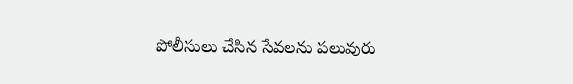పోలీసులు చేసిన సేవలను పలువురు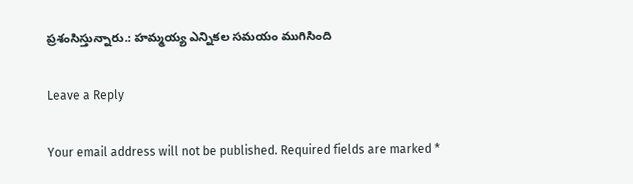ప్రశంసిస్తున్నారు.: హమ్మయ్య ఎన్నికల సమయం ముగిసింది

Leave a Reply

Your email address will not be published. Required fields are marked *